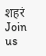शहरं
Join us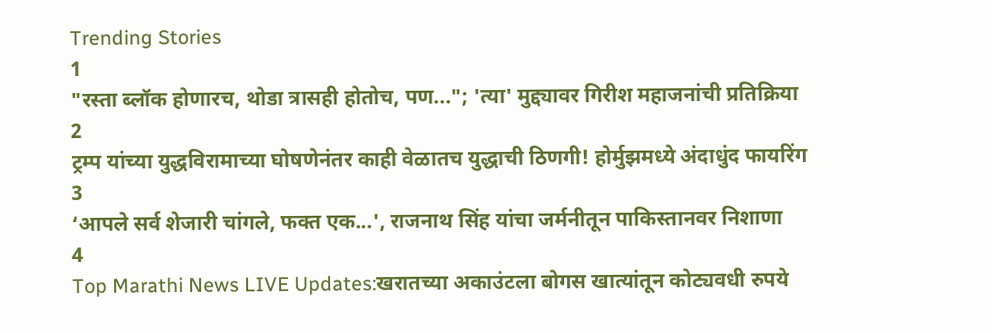Trending Stories
1
"रस्ता ब्लॉक होणारच, थोडा त्रासही होतोच, पण..."; 'त्या' मुद्द्यावर गिरीश महाजनांची प्रतिक्रिया
2
ट्रम्प यांच्या युद्धविरामाच्या घोषणेनंतर काही वेळातच युद्धाची ठिणगी! होर्मुझमध्ये अंदाधुंद फायरिंग
3
‘आपले सर्व शेजारी चांगले, फक्त एक...', राजनाथ सिंह यांचा जर्मनीतून पाकिस्तानवर निशाणा
4
Top Marathi News LIVE Updates:खरातच्या अकाउंटला बोगस खात्यांतून कोट्यवधी रुपये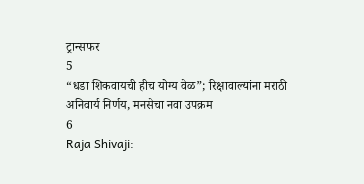ट्रान्सफर
5
“धडा शिकवायची हीच योग्य वेळ”; रिक्षावाल्यांना मराठी अनिवार्य निर्णय, मनसेचा नवा उपक्रम
6
Raja Shivaji: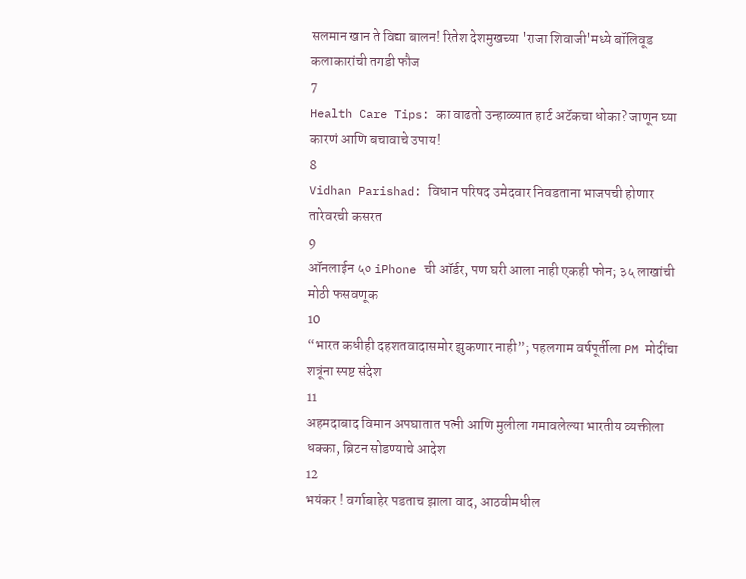सलमान खान ते विद्या बालन! रितेश देशमुखच्या 'राजा शिवाजी'मध्ये बॉलिवूड कलाकारांची तगडी फौज
7
Health Care Tips: का वाढतो उन्हाळ्यात हार्ट अटॅकचा धोका? जाणून घ्या कारणं आणि बचावाचे उपाय!
8
Vidhan Parishad: विधान परिषद उमेदवार निवडताना भाजपची होणार तारेवरची कसरत
9
ऑनलाईन ५० iPhone ची ऑर्डर, पण घरी आला नाही एकही फोन; ३५ लाखांची मोठी फसवणूक
10
“भारत कधीही दहशतवादासमोर झुकणार नाही”; पहलगाम वर्षपूर्तीला PM मोदींचा शत्रूंना स्पष्ट संदेश
11
अहमदाबाद विमान अपघातात पत्नी आणि मुलीला गमावलेल्या भारतीय व्यक्तीला धक्का, ब्रिटन सोडण्याचे आदेश
12
भयंकर ! वर्गाबाहेर पडताच झाला वाद, आठवीमधील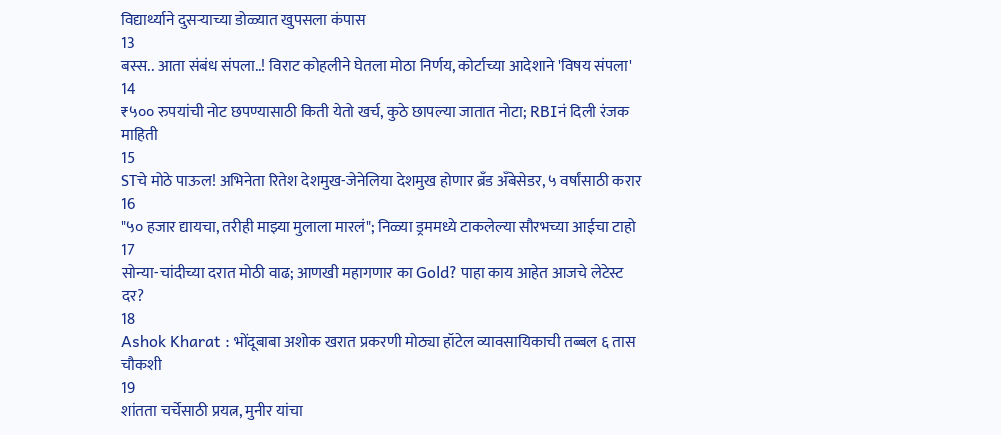विद्यार्थ्याने दुसऱ्याच्या डोळ्यात खुपसला कंपास
13
बस्स.. आता संबंध संपला..! विराट कोहलीने घेतला मोठा निर्णय, कोर्टाच्या आदेशाने 'विषय संपला'
14
₹५०० रुपयांची नोट छपण्यासाठी किती येतो खर्च, कुठे छापल्या जातात नोटा; RBIनं दिली रंजक माहिती
15
STचे मोठे पाऊल! अभिनेता रितेश देशमुख-जेनेलिया देशमुख होणार ब्रँड अँबेसेडर, ५ वर्षांसाठी करार
16
"५० हजार द्यायचा, तरीही माझ्या मुलाला मारलं"; निळ्या ड्रममध्ये टाकलेल्या सौरभच्या आईचा टाहो
17
सोन्या-चांदीच्या दरात मोठी वाढ; आणखी महागणार का Gold? पाहा काय आहेत आजचे लेटेस्ट दर?
18
Ashok Kharat : भोंदूबाबा अशोक खरात प्रकरणी मोठ्या हॉटेल व्यावसायिकाची तब्बल ६ तास चौकशी
19
शांतता चर्चेसाठी प्रयत्न, मुनीर यांचा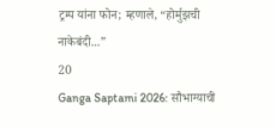ट्रम्प यांना फोन; म्हणाले, “होर्मुझची नाकेबंदी...”
20
Ganga Saptami 2026: सौभाग्याची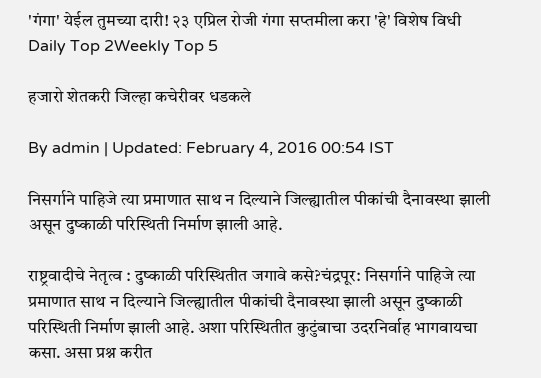'गंगा' येईल तुमच्या दारी! २३ एप्रिल रोजी गंगा सप्तमीला करा 'हे' विशेष विधी
Daily Top 2Weekly Top 5

हजारो शेतकरी जिल्हा कचेरीवर धडकले

By admin | Updated: February 4, 2016 00:54 IST

निसर्गाने पाहिजे त्या प्रमाणात साथ न दिल्याने जिल्ह्यातील पीकांची दैनावस्था झाली असून दुष्काळी परिस्थिती निर्माण झाली आहे.

राष्ट्रवादीचे नेतृत्व : दुष्काळी परिस्थितीत जगावे कसे?चंद्रपूर: निसर्गाने पाहिजे त्या प्रमाणात साथ न दिल्याने जिल्ह्यातील पीकांची दैनावस्था झाली असून दुष्काळी परिस्थिती निर्माण झाली आहे. अशा परिस्थितीत कुटुंबाचा उदरनिर्वाह भागवायचा कसा. असा प्रश्न करीत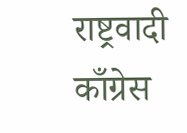राष्ट्रवादी काँग्रेस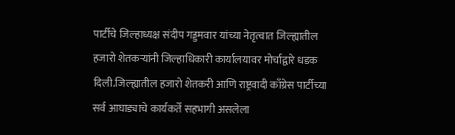पार्टीचे जिल्हाध्यक्ष संदीप गड्डमवार यांच्या नेतृत्वात जिल्ह्यातील हजारो शेतकऱ्यांनी जिल्हाधिकारी कार्यालयावर मोर्चाद्वारे धडक दिली.जिल्ह्यातील हजारो शेतकरी आणि राष्ट्रवादी काँग्रेस पार्टीच्या सर्व आघाड्याचे कार्यकर्ते सहभागी असलेला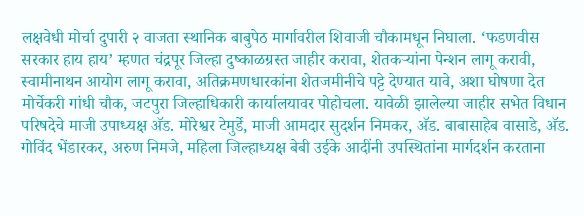लक्षवेधी मोर्चा दुपारी २ वाजता स्थानिक बाबुपेठ मार्गावरील शिवाजी चौकामधून निघाला. ‘फडणवीस सरकार हाय हाय’ म्हणत चंद्रपूर जिल्हा दुष्काळग्रस्त जाहीर करावा, शेतकऱ्यांना पेन्शन लागू करावी, स्वामीनाथन आयोग लागू करावा, अतिक्रमणधारकांना शेतजमीनीचे पट्टे देण्यात यावे, अशा घोषणा देत मोर्चेकरी गांधी चौक, जटपुरा जिल्हाधिकारी कार्यालयावर पोहोचला. यावेळी झालेल्या जाहीर सभेत विधान परिषदेचे माजी उपाध्यक्ष अ‍ॅड. मोरेश्वर टेमुर्डे, माजी आमदार सुदर्शन निमकर, अ‍ॅड. बाबासाहेब वासाडे, अ‍ॅड. गोविंद भेंडारकर, अरुण निमजे, महिला जिल्हाध्यक्ष बेबी उईके आदींनी उपस्थितांना मार्गदर्शन करताना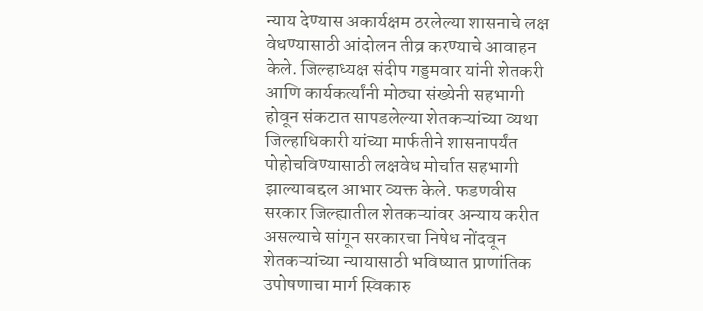न्याय देण्यास अकार्यक्षम ठरलेल्या शासनाचे लक्ष वेधण्यासाठी आंदोलन तीव्र करण्याचे आवाहन केले. जिल्हाध्यक्ष संदीप गड्डमवार यांनी शेतकरी आणि कार्यकर्त्यांनी मोठ्या संख्येनी सहभागी होवून संकटात सापडलेल्या शेतकऱ्यांच्या व्यथा जिल्हाधिकारी यांच्या मार्फतीने शासनापर्यंत पोहोचविण्यासाठी लक्षवेध मोर्चात सहभागी झाल्याबद्दल आभार व्यक्त केले. फडणवीस सरकार जिल्ह्यातील शेतकऱ्यांवर अन्याय करीत असल्याचे सांगून सरकारचा निषेध नोंदवून शेतकऱ्यांच्या न्यायासाठी भविष्यात प्राणांतिक उपोषणाचा मार्ग स्विकारु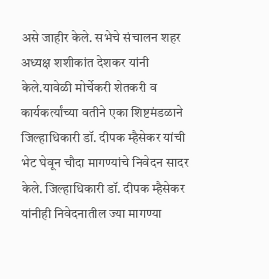असे जाहीर केले. सभेचे संचालन शहर अध्यक्ष शशीकांत देशकर यांनी केले.यावेळी मोर्चेकरी शेतकरी व कार्यकर्त्यांच्या वतीने एका शिष्टमंडळाने जिल्हाधिकारी डॉ. दीपक म्हैसेकर यांची भेट घेवून चौदा मागण्यांचे निवेदन सादर केले. जिल्हाधिकारी डॉ. दीपक म्हैसेकर यांनीही निवेदनातील ज्या मागण्या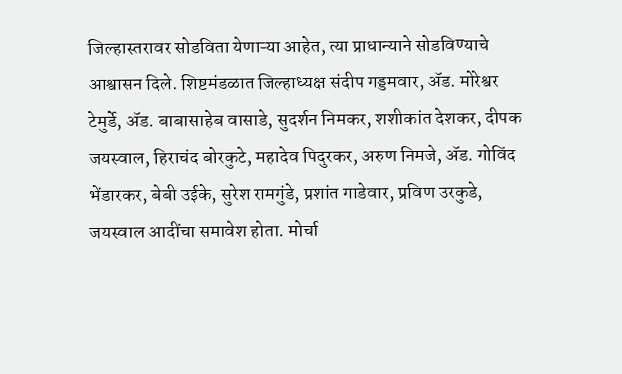जिल्हास्तरावर सोडविता येणाऱ्या आहेत, त्या प्राधान्याने सोडविण्याचे आश्वासन दिले. शिष्टमंडळात जिल्हाध्यक्ष संदीप गड्डमवार, अ‍ॅड. मोरेश्वर टेमुर्डे, अ‍ॅड. बाबासाहेब वासाडे, सुदर्शन निमकर, शशीकांत देशकर, दीपक जयस्वाल, हिराचंद बोरकुटे, महादेव पिदुरकर, अरुण निमजे, अ‍ॅड. गोविंद भेंडारकर, बेबी उईके, सुरेश रामगुंडे, प्रशांत गाडेवार, प्रविण उरकुडे, जयस्वाल आदींचा समावेश होता. मोर्चा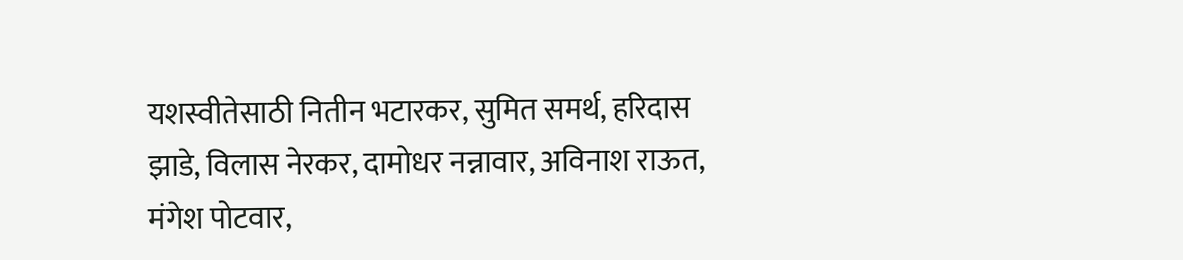यशस्वीतेसाठी नितीन भटारकर, सुमित समर्थ, हरिदास झाडे, विलास नेरकर, दामोधर नन्नावार, अविनाश राऊत, मंगेश पोटवार,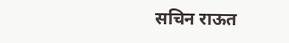सचिन राऊत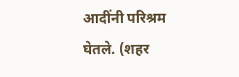आदींनी परिश्रम घेतले. (शहर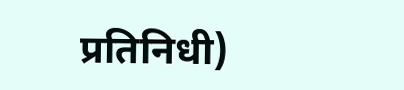प्रतिनिधी)